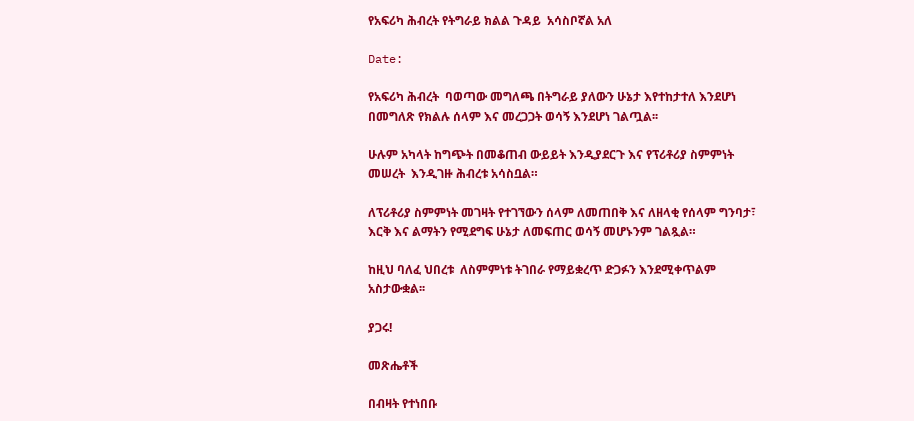የአፍሪካ ሕብረት የትግራይ ክልል ጉዳይ  አሳስቦኛል አለ

Date:

የአፍሪካ ሕብረት  ባወጣው መግለጫ በትግራይ ያለውን ሁኔታ እየተከታተለ እንደሆነ በመግለጽ የክልሉ ሰላም እና መረጋጋት ወሳኝ እንደሆነ ገልጧል፡፡

ሁሉም አካላት ከግጭት በመቆጠብ ውይይት እንዲያደርጉ እና የፕሪቶሪያ ስምምነት መሠረት  እንዲገዙ ሕብረቱ አሳስቧል።

ለፕሪቶሪያ ስምምነት መገዛት የተገኘውን ሰላም ለመጠበቅ እና ለዘላቂ የሰላም ግንባታ፣ እርቅ እና ልማትን የሚደግፍ ሁኔታ ለመፍጠር ወሳኝ መሆኑንም ገልጿል።

ከዚህ ባለፈ ህበረቱ  ለስምምነቱ ትገበራ የማይቋረጥ ድጋፉን እንደሚቀጥልም አስታውቋል፡፡

ያጋሩ!

መጽሔቶች

በብዛት የተነበቡ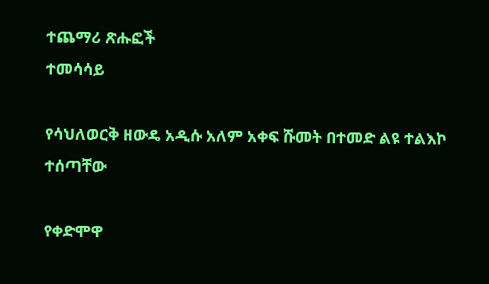ተጨማሪ ጽሑፎች
ተመሳሳይ

የሳህለወርቅ ዘውዴ አዲሱ አለም አቀፍ ሹመት በተመድ ልዩ ተልእኮ ተሰጣቸው

የቀድሞዋ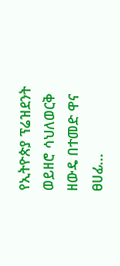የኢትዮጵያ ፕሬዝደንት ወይዘሮ ሳህለወርቅ ዘውዴ በተመድ ዋና ፀሀፊ...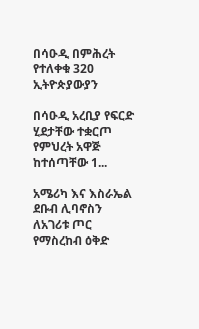በሳዑዲ በምሕረት የተለቀቁ 320 ኢትዮጵያውያን

በሳዑዲ አረቢያ የፍርድ ሂደታቸው ተቋርጦ የምህረት አዋጅ ከተሰጣቸው 1...

አሜሪካ እና እስራኤል ደቡብ ሊባኖስን ለአገሪቱ ጦር የማስረከብ ዕቅድ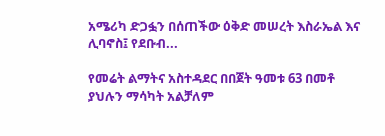አሜሪካ ድጋፏን በሰጠችው ዕቅድ መሠረት እስራኤል እና ሊባኖስ፤ የደቡብ...

የመሬት ልማትና አስተዳደር በበጀት ዓመቱ 63 በመቶ ያህሉን ማሳካት አልቻለም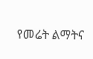የመሬት ልማትና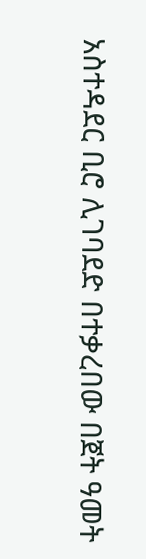አስተዳደር ቢሮ ሊገባደድ በተቃረበው በጀት ዓመት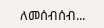ለመሰብሰብ...